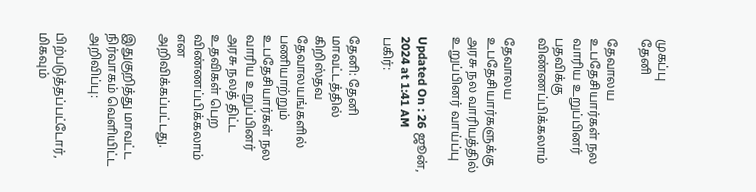முகப்பு
தேனி

தேவாலய உபதேசியார்கள் நல வாரிய உறுப்பினர் பதவிக்கு விண்ணப்பிக்கலாம்

தேவாலய உபதேசியார்களுக்கு அரசு நல வாரியத்தில் உறுப்பினர் வாய்ப்பு

Updated On : 26 ஜூன், 2024 at 1:41 AM
பகிர்:

தேனி: தேனி மாவட்டத்தில் கிறிஸ்தவ தேவாலயங்களில் பணியாற்றும் உபதேசியார்கள் நல வாரிய உறுப்பினர் அரசு நலத் திட்ட உதவிகள் பெற விண்ணப்பிக்கலாம் என அறிவிக்கப்பட்டது.

இதுகுறித்து மாவட்ட நிர்வாகம் வெளியிட்ட அறிவிப்பு:

பிற்படுத்தப்பட்டோர், மிகவும்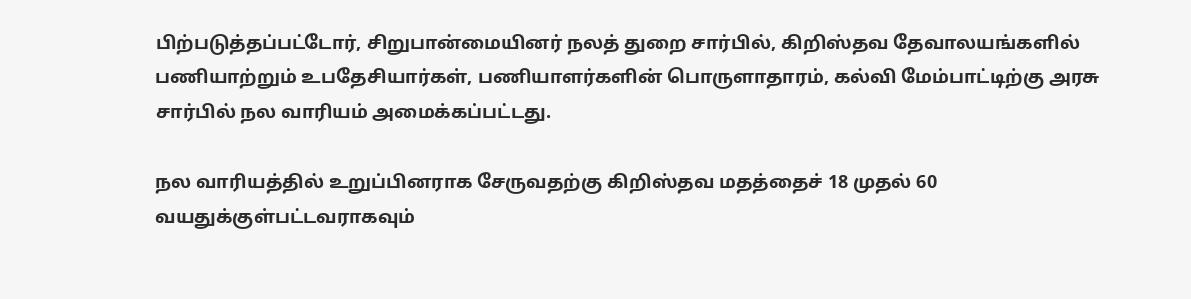பிற்படுத்தப்பட்டோர், சிறுபான்மையினர் நலத் துறை சார்பில், கிறிஸ்தவ தேவாலயங்களில் பணியாற்றும் உபதேசியார்கள், பணியாளர்களின் பொருளாதாரம், கல்வி மேம்பாட்டிற்கு அரசு சார்பில் நல வாரியம் அமைக்கப்பட்டது.

நல வாரியத்தில் உறுப்பினராக சேருவதற்கு கிறிஸ்தவ மதத்தைச் 18 முதல் 60 வயதுக்குள்பட்டவராகவும்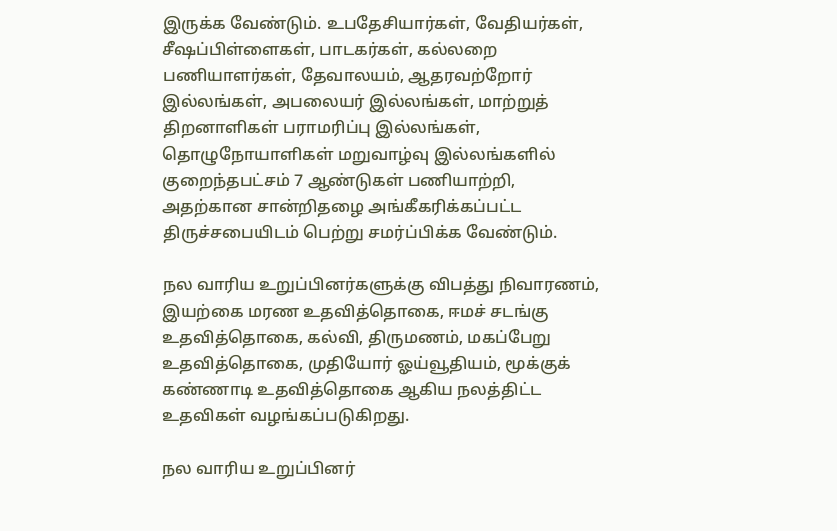இருக்க வேண்டும். உபதேசியார்கள், வேதியர்கள், சீஷப்பிள்ளைகள், பாடகர்கள், கல்லறை பணியாளர்கள், தேவாலயம், ஆதரவற்றோர் இல்லங்கள், அபலையர் இல்லங்கள், மாற்றுத் திறனாளிகள் பராமரிப்பு இல்லங்கள், தொழுநோயாளிகள் மறுவாழ்வு இல்லங்களில் குறைந்தபட்சம் 7 ஆண்டுகள் பணியாற்றி, அதற்கான சான்றிதழை அங்கீகரிக்கப்பட்ட திருச்சபையிடம் பெற்று சமர்ப்பிக்க வேண்டும்.

நல வாரிய உறுப்பினர்களுக்கு விபத்து நிவாரணம், இயற்கை மரண உதவித்தொகை, ஈமச் சடங்கு உதவித்தொகை, கல்வி, திருமணம், மகப்பேறு உதவித்தொகை, முதியோர் ஓய்வூதியம், மூக்குக் கண்ணாடி உதவித்தொகை ஆகிய நலத்திட்ட உதவிகள் வழங்கப்படுகிறது.

நல வாரிய உறுப்பினர்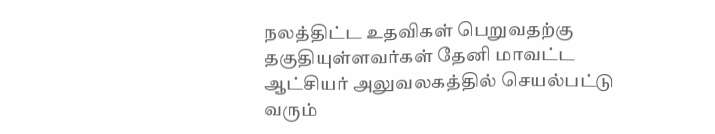நலத்திட்ட உதவிகள் பெறுவதற்கு தகுதியுள்ளவர்கள் தேனி மாவட்ட ஆட்சியர் அலுவலகத்தில் செயல்பட்டு வரும்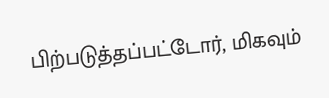பிற்படுத்தப்பட்டோர், மிகவும்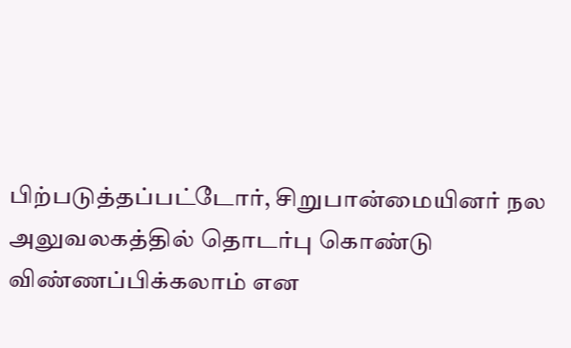பிற்படுத்தப்பட்டோர், சிறுபான்மையினர் நல அலுவலகத்தில் தொடர்பு கொண்டு விண்ணப்பிக்கலாம் என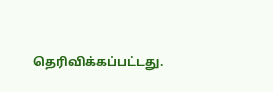தெரிவிக்கப்பட்டது.